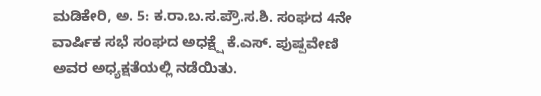ಮಡಿಕೇರಿ, ಅ. 5: ಕ.ರಾ.ಬ.ಸ.ಪ್ರೌ.ಸ.ಶಿ. ಸಂಘದ 4ನೇ ವಾರ್ಷಿಕ ಸಭೆ ಸಂಘದ ಅಧಕ್ಷ್ಷೆ ಕೆ.ಎಸ್. ಪುಷ್ಪವೇಣಿ ಅವರ ಅಧ್ಯಕ್ಷತೆಯಲ್ಲಿ ನಡೆಯಿತು.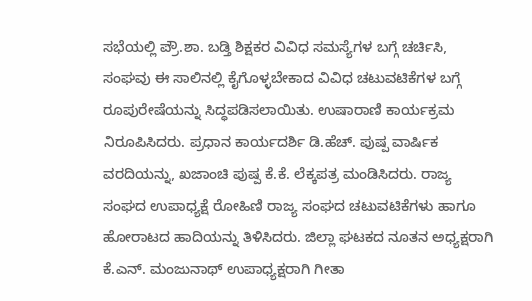ಸಭೆಯಲ್ಲಿ ಪ್ರೌ.ಶಾ. ಬಡ್ತಿ ಶಿಕ್ಷಕರ ವಿವಿಧ ಸಮಸ್ಯೆಗಳ ಬಗ್ಗೆ ಚರ್ಚಿಸಿ, ಸಂಘವು ಈ ಸಾಲಿನಲ್ಲಿ ಕೈಗೊಳ್ಳಬೇಕಾದ ವಿವಿಧ ಚಟುವಟಿಕೆಗಳ ಬಗ್ಗೆ ರೂಪುರೇಷೆಯನ್ನು ಸಿದ್ಧಪಡಿಸಲಾಯಿತು. ಉಷಾರಾಣಿ ಕಾರ್ಯಕ್ರಮ ನಿರೂಪಿಸಿದರು. ಪ್ರಧಾನ ಕಾರ್ಯದರ್ಶಿ ಡಿ.ಹೆಚ್. ಪುಷ್ಪ ವಾರ್ಷಿಕ ವರದಿಯನ್ನು, ಖಜಾಂಚಿ ಪುಷ್ಪ ಕೆ.ಕೆ. ಲೆಕ್ಕಪತ್ರ ಮಂಡಿಸಿದರು. ರಾಜ್ಯ ಸಂಘದ ಉಪಾಧ್ಯಕ್ಷೆ ರೋಹಿಣಿ ರಾಜ್ಯ ಸಂಘದ ಚಟುವಟಿಕೆಗಳು ಹಾಗೂ ಹೋರಾಟದ ಹಾದಿಯನ್ನು ತಿಳಿಸಿದರು. ಜಿಲ್ಲಾ ಘಟಕದ ನೂತನ ಅಧ್ಯಕ್ಷರಾಗಿ ಕೆ.ಎನ್. ಮಂಜುನಾಥ್ ಉಪಾಧ್ಯಕ್ಷರಾಗಿ ಗೀತಾ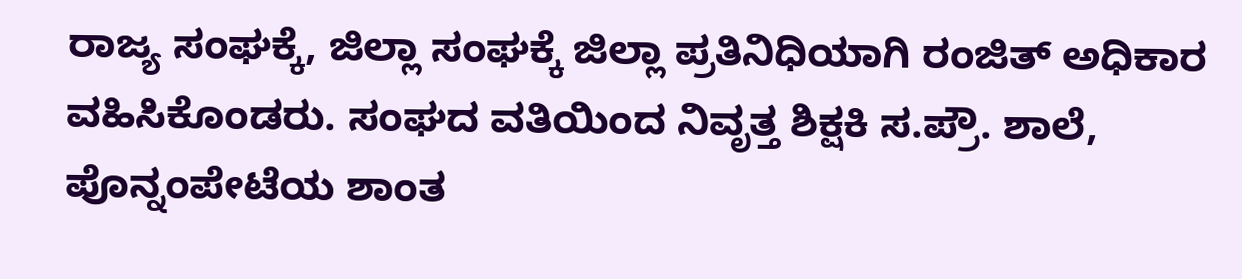ರಾಜ್ಯ ಸಂಘಕ್ಕೆ, ಜಿಲ್ಲಾ ಸಂಘಕ್ಕೆ ಜಿಲ್ಲಾ ಪ್ರತಿನಿಧಿಯಾಗಿ ರಂಜಿತ್ ಅಧಿಕಾರ ವಹಿಸಿಕೊಂಡರು. ಸಂಘದ ವತಿಯಿಂದ ನಿವೃತ್ತ ಶಿಕ್ಷಕಿ ಸ.ಪ್ರೌ. ಶಾಲೆ, ಪೊನ್ನಂಪೇಟೆಯ ಶಾಂತ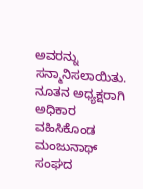ಅವರನ್ನು ಸನ್ಮಾನಿಸಲಾಯಿತು. ನೂತನ ಅಧ್ಯಕ್ಷರಾಗಿ ಅಧಿಕಾರ ವಹಿಸಿಕೊಂಡ ಮಂಜುನಾಥ್ ಸಂಘದ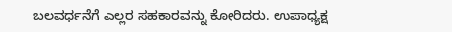ಬಲವರ್ಧನೆಗೆ ಎಲ್ಲರ ಸಹಕಾರವನ್ನು ಕೋರಿದರು. ಉಪಾಧ್ಯಕ್ಷ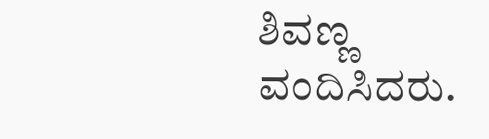ಶಿವಣ್ಣ ವಂದಿಸಿದರು.